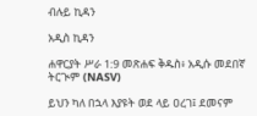ብሉይ ኪዳን

አዲስ ኪዳን

ሐዋርያት ሥራ 1:9 መጽሐፍ ቅዱስ፥ አዲሱ መደበኛ ትርጒም (NASV)

ይህን ካለ በኋላ እያዩት ወደ ላይ ዐረገ፤ ደመናም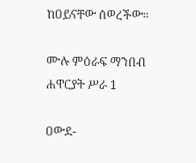ከዐይናቸው ሰወረችው።

ሙሉ ምዕራፍ ማንበብ ሐዋርያት ሥራ 1

ዐውደ-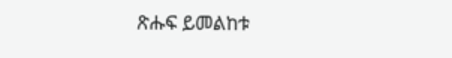ጽሑፍ ይመልከቱ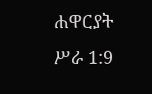ሐዋርያት ሥራ 1:9